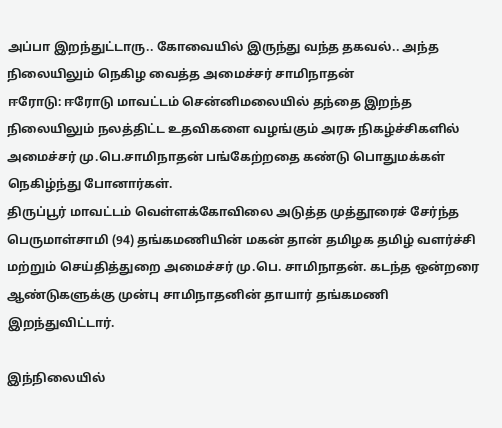அப்பா இறந்துட்டாரு.. கோவையில் இருந்து வந்த தகவல்.. அந்த நிலையிலும் நெகிழ வைத்த அமைச்சர் சாமிநாதன்
ஈரோடு: ஈரோடு மாவட்டம் சென்னிமலையில் தந்தை இறந்த நிலையிலும் நலத்திட்ட உதவிகளை வழங்கும் அரசு நிகழ்ச்சிகளில் அமைச்சர் மு.பெ.சாமிநாதன் பங்கேற்றதை கண்டு பொதுமக்கள் நெகிழ்ந்து போனார்கள்.
திருப்பூர் மாவட்டம் வெள்ளக்கோவிலை அடுத்த முத்தூரைச் சேர்ந்த பெருமாள்சாமி (94) தங்கமணியின் மகன் தான் தமிழக தமிழ் வளர்ச்சி மற்றும் செய்தித்துறை அமைச்சர் மு.பெ. சாமிநாதன். கடந்த ஒன்றரை ஆண்டுகளுக்கு முன்பு சாமிநாதனின் தாயார் தங்கமணி இறந்துவிட்டார்.

இந்நிலையில்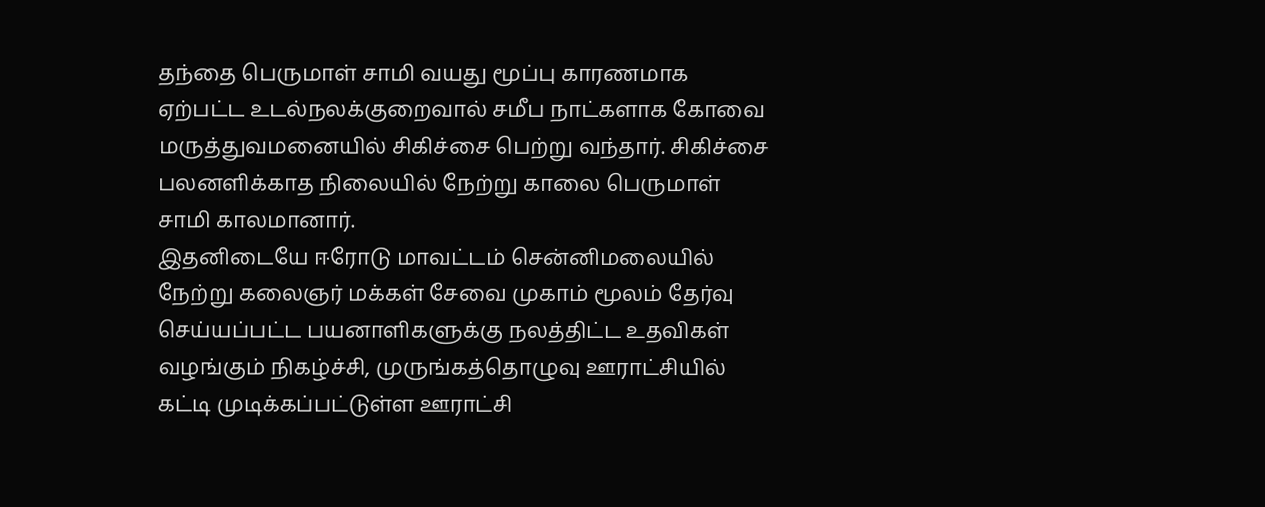தந்தை பெருமாள் சாமி வயது மூப்பு காரணமாக ஏற்பட்ட உடல்நலக்குறைவால் சமீப நாட்களாக கோவை மருத்துவமனையில் சிகிச்சை பெற்று வந்தார். சிகிச்சை பலனளிக்காத நிலையில் நேற்று காலை பெருமாள் சாமி காலமானார்.
இதனிடையே ஈரோடு மாவட்டம் சென்னிமலையில் நேற்று கலைஞர் மக்கள் சேவை முகாம் மூலம் தேர்வு செய்யப்பட்ட பயனாளிகளுக்கு நலத்திட்ட உதவிகள் வழங்கும் நிகழ்ச்சி, முருங்கத்தொழுவு ஊராட்சியில் கட்டி முடிக்கப்பட்டுள்ள ஊராட்சி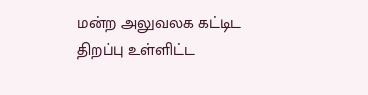மன்ற அலுவலக கட்டிட திறப்பு உள்ளிட்ட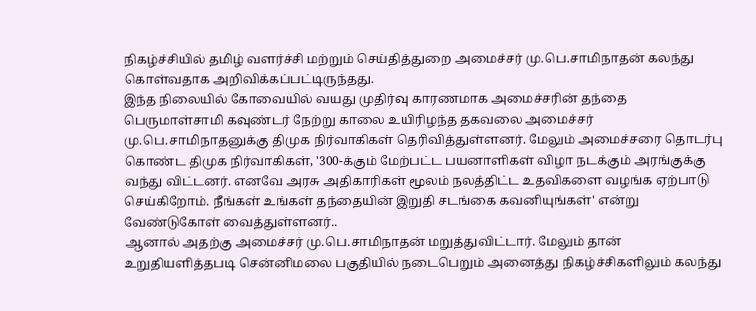நிகழ்ச்சியில் தமிழ் வளர்ச்சி மற்றும் செய்தித்துறை அமைச்சர் மு.பெ.சாமிநாதன் கலந்து கொள்வதாக அறிவிக்கப்பட்டிருந்தது.
இந்த நிலையில் கோவையில் வயது முதிர்வு காரணமாக அமைச்சரின் தந்தை பெருமாள்சாமி கவுண்டர் நேற்று காலை உயிரிழந்த தகவலை அமைச்சர் மு.பெ.சாமிநாதனுக்கு திமுக நிர்வாகிகள் தெரிவித்துள்ளனர். மேலும் அமைச்சரை தொடர்பு கொண்ட திமுக நிர்வாகிகள், '300-க்கும் மேற்பட்ட பயனாளிகள் விழா நடக்கும் அரங்குக்கு வந்து விட்டனர். எனவே அரசு அதிகாரிகள் மூலம் நலத்திட்ட உதவிகளை வழங்க ஏற்பாடு செய்கிறோம். நீங்கள் உங்கள் தந்தையின் இறுதி சடங்கை கவனியுங்கள்' என்று வேண்டுகோள் வைத்துள்ளனர்..
ஆனால் அதற்கு அமைச்சர் மு.பெ.சாமிநாதன் மறுத்துவிட்டார். மேலும் தான் உறுதியளித்தபடி சென்னிமலை பகுதியில் நடைபெறும் அனைத்து நிகழ்ச்சிகளிலும் கலந்து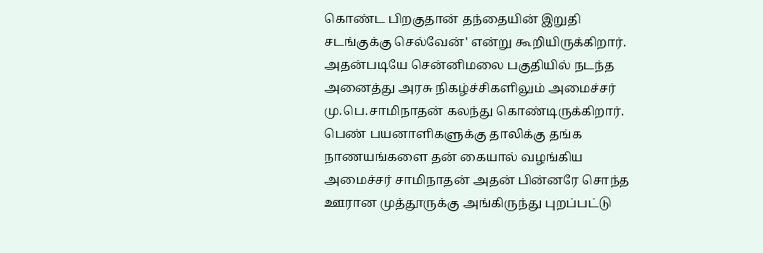கொண்ட பிறகுதான் தந்தையின் இறுதி சடங்குக்கு செல்வேன்' என்று கூறியிருக்கிறார். அதன்படியே சென்னிமலை பகுதியில் நடந்த அனைத்து அரசு நிகழ்ச்சிகளிலும் அமைச்சர் மு.பெ.சாமிநாதன் கலந்து கொண்டிருக்கிறார்.
பெண் பயனாளிகளுக்கு தாலிக்கு தங்க நாணயங்களை தன் கையால் வழங்கிய அமைச்சர் சாமிநாதன் அதன் பின்னரே சொந்த ஊரான முத்தூருக்கு அங்கிருந்து புறப்பட்டு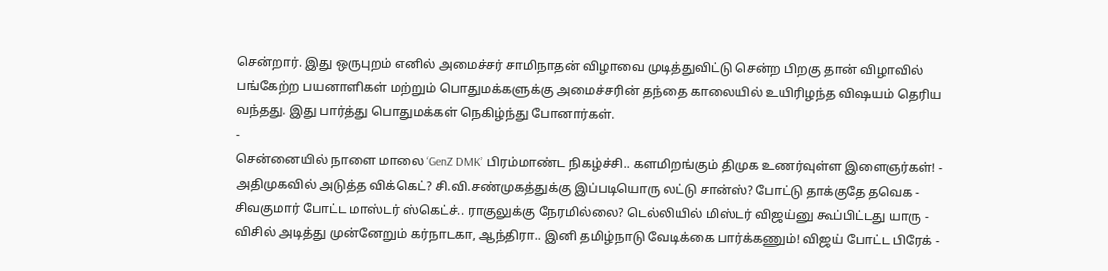சென்றார். இது ஒருபுறம் எனில் அமைச்சர் சாமிநாதன் விழாவை முடித்துவிட்டு சென்ற பிறகு தான் விழாவில் பங்கேற்ற பயனாளிகள் மற்றும் பொதுமக்களுக்கு அமைச்சரின் தந்தை காலையில் உயிரிழந்த விஷயம் தெரிய வந்தது. இது பார்த்து பொதுமக்கள் நெகிழ்ந்து போனார்கள்.
-
சென்னையில் நாளை மாலை ‘GenZ DMK’ பிரம்மாண்ட நிகழ்ச்சி.. களமிறங்கும் திமுக உணர்வுள்ள இளைஞர்கள்! -
அதிமுகவில் அடுத்த விக்கெட்? சி.வி.சண்முகத்துக்கு இப்படியொரு லட்டு சான்ஸ்? போட்டு தாக்குதே தவெக -
சிவகுமார் போட்ட மாஸ்டர் ஸ்கெட்ச்.. ராகுலுக்கு நேரமில்லை? டெல்லியில் மிஸ்டர் விஜய்னு கூப்பிட்டது யாரு -
விசில் அடித்து முன்னேறும் கர்நாடகா, ஆந்திரா.. இனி தமிழ்நாடு வேடிக்கை பார்க்கணும்! விஜய் போட்ட பிரேக் -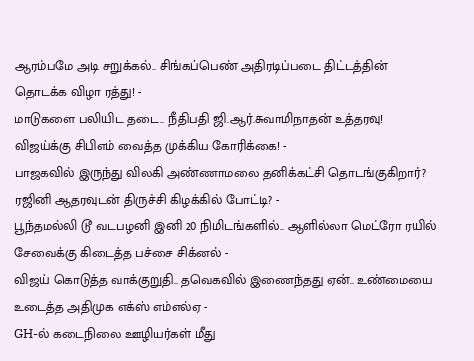ஆரம்பமே அடி சறுக்கல்.. சிங்கப்பெண் அதிரடிப்படை திட்டத்தின் தொடக்க விழா ரத்து! -
மாடுகளை பலியிட தடை.. நீதிபதி ஜி.ஆர்.சுவாமிநாதன் உத்தரவு! விஜய்க்கு சிபிஎம் வைத்த முக்கிய கோரிக்கை! -
பாஜகவில் இருந்து விலகி அண்ணாமலை தனிக்கட்சி தொடங்குகிறார்? ரஜினி ஆதரவுடன் திருச்சி கிழக்கில் போட்டி? -
பூந்தமல்லி டூ வடபழனி இனி 20 நிமிடங்களில்.. ஆளில்லா மெட்ரோ ரயில் சேவைக்கு கிடைத்த பச்சை சிக்னல் -
விஜய் கொடுத்த வாக்குறுதி.. தவெகவில் இணைந்தது ஏன்.. உண்மையை உடைத்த அதிமுக எக்ஸ் எம்எல்ஏ -
GH-ல் கடைநிலை ஊழியர்கள் மீது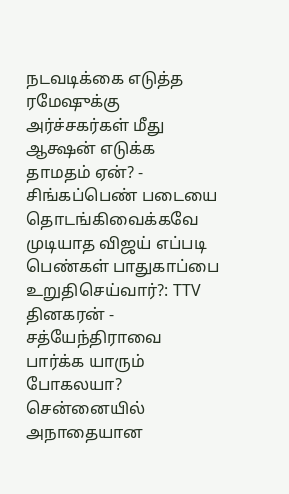நடவடிக்கை எடுத்த ரமேஷுக்கு அர்ச்சகர்கள் மீது ஆக்ஷன் எடுக்க தாமதம் ஏன்? -
சிங்கப்பெண் படையை தொடங்கிவைக்கவே முடியாத விஜய் எப்படி பெண்கள் பாதுகாப்பை உறுதிசெய்வார்?: TTV தினகரன் -
சத்யேந்திராவை பார்க்க யாரும் போகலயா? சென்னையில் அநாதையான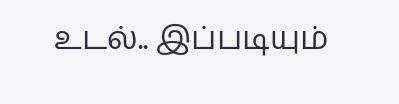உடல்.. இப்படியும்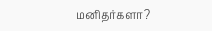மனிதர்களா?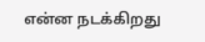என்ன நடக்கிறது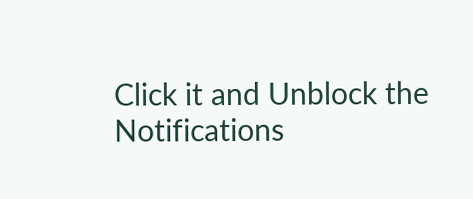Click it and Unblock the Notifications